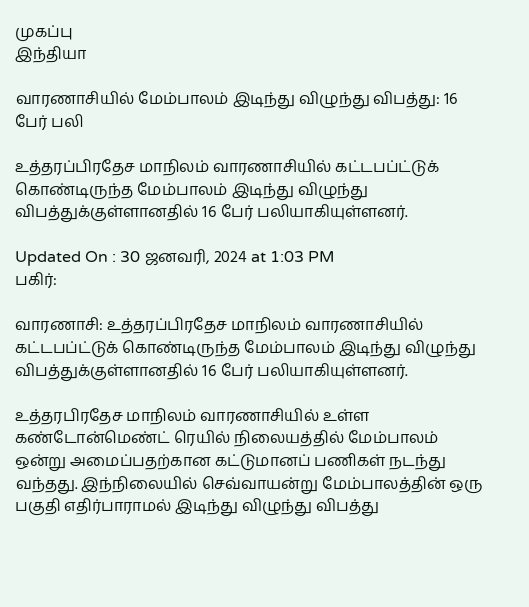முகப்பு
இந்தியா

வாரணாசியில் மேம்பாலம் இடிந்து விழுந்து விபத்து: 16 பேர் பலி

உத்தரப்பிரதேச மாநிலம் வாரணாசியில் கட்டபப்ட்டுக் கொண்டிருந்த மேம்பாலம் இடிந்து விழுந்து விபத்துக்குள்ளானதில் 16 பேர் பலியாகியுள்ளனர்.

Updated On : 30 ஜனவரி, 2024 at 1:03 PM
பகிர்:

வாரணாசி: உத்தரப்பிரதேச மாநிலம் வாரணாசியில் கட்டபப்ட்டுக் கொண்டிருந்த மேம்பாலம் இடிந்து விழுந்து விபத்துக்குள்ளானதில் 16 பேர் பலியாகியுள்ளனர்.

உத்தரபிரதேச மாநிலம் வாரணாசியில் உள்ள கண்டோன்மெண்ட் ரெயில் நிலையத்தில் மேம்பாலம் ஒன்று அமைப்பதற்கான கட்டுமானப் பணிகள் நடந்து வந்தது. இந்நிலையில் செவ்வாயன்று மேம்பாலத்தின் ஒரு பகுதி எதிர்பாராமல் இடிந்து விழுந்து விபத்து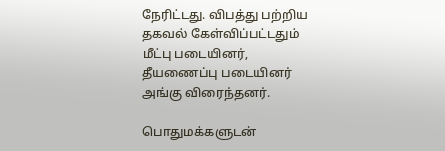நேரிட்டது. விபத்து பற்றிய தகவல் கேள்விப்பட்டதும் மீட்பு படையினர், தீயணைப்பு படையினர் அங்கு விரைந்தனர்.

பொதுமக்களுடன்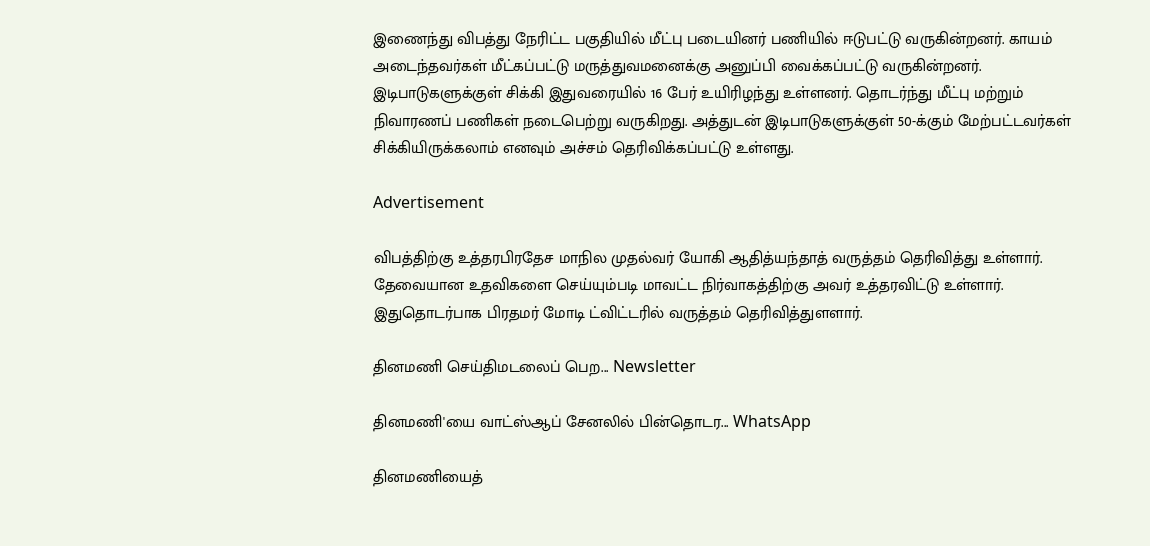இணைந்து விபத்து நேரிட்ட பகுதியில் மீட்பு படையினர் பணியில் ஈடுபட்டு வருகின்றனர். காயம் அடைந்தவர்கள் மீட்கப்பட்டு மருத்துவமனைக்கு அனுப்பி வைக்கப்பட்டு வருகின்றனர். இடிபாடுகளுக்குள் சிக்கி இதுவரையில் 16 பேர் உயிரிழந்து உள்ளனர். தொடர்ந்து மீட்பு மற்றும் நிவாரணப் பணிகள் நடைபெற்று வருகிறது. அத்துடன் இடிபாடுகளுக்குள் 50-க்கும் மேற்பட்டவர்கள் சிக்கியிருக்கலாம் எனவும் அச்சம் தெரிவிக்கப்பட்டு உள்ளது.

Advertisement

விபத்திற்கு உத்தரபிரதேச மாநில முதல்வர் யோகி ஆதித்யந்தாத் வருத்தம் தெரிவித்து உள்ளார். தேவையான உதவிகளை செய்யும்படி மாவட்ட நிர்வாகத்திற்கு அவர் உத்தரவிட்டு உள்ளார். இதுதொடர்பாக பிரதமர் மோடி ட்விட்டரில் வருத்தம் தெரிவித்துளளார்.

தினமணி செய்திமடலைப் பெற... Newsletter

தினமணி'யை வாட்ஸ்ஆப் சேனலில் பின்தொடர... WhatsApp

தினமணியைத்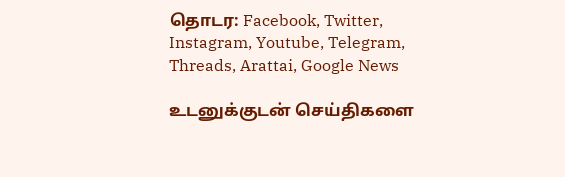தொடர: Facebook, Twitter, Instagram, Youtube, Telegram, Threads, Arattai, Google News

உடனுக்குடன் செய்திகளை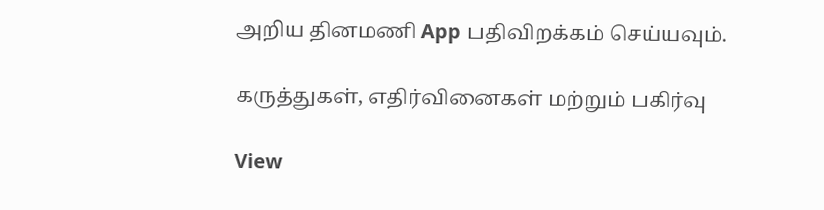அறிய தினமணி App பதிவிறக்கம் செய்யவும்.

கருத்துகள், எதிர்வினைகள் மற்றும் பகிர்வு

View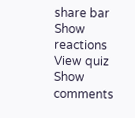share bar
Show reactions
View quiz
Show comments